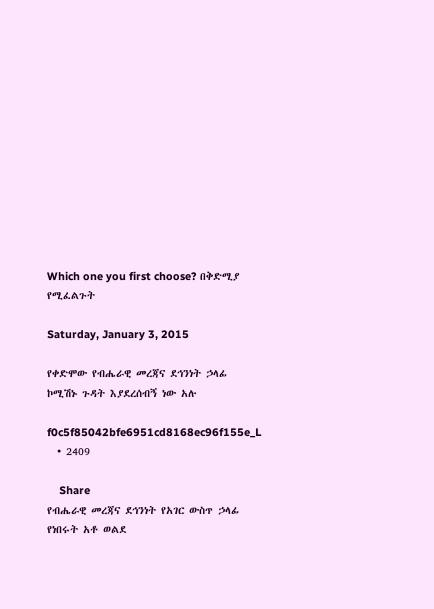Which one you first choose? በቅድሚያ የሚፈልጉት

Saturday, January 3, 2015

የቀድሞው የብሔራዊ መረጃና ደኅንነት ኃላፊ ኮሚሽኑ ጉዳት እያደረሰብኝ ነው አሉ

f0c5f85042bfe6951cd8168ec96f155e_L
  • 2409

    Share
የብሔራዊ መረጃና ደኅንነት የአገር ውስጥ ኃላፊ የነበሩት አቶ ወልደ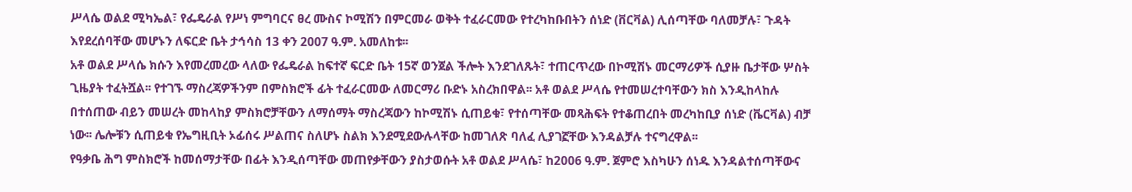ሥላሴ ወልደ ሚካኤል፣ የፌዴራል የሥነ ምግባርና ፀረ ሙስና ኮሚሽን በምርመራ ወቅት ተፈራርመው የተረካከቡበትን ሰነድ (ቨርቫል) ሊሰጣቸው ባለመቻሉ፣ ጉዳት እየደረሰባቸው መሆኑን ለፍርድ ቤት ታኅሳስ 13 ቀን 2007 ዓ.ም. አመለከቱ፡፡
አቶ ወልደ ሥላሴ ክሱን እየመረመረው ላለው የፌዴራል ከፍተኛ ፍርድ ቤት 15ኛ ወንጀል ችሎት እንደገለጹት፣ ተጠርጥረው በኮሚሽኑ መርማሪዎች ሲያዙ ቤታቸው ሦስት ጊዜያት ተፈትሿል፡፡ የተገኙ ማስረጃዎችንም በምስክሮች ፊት ተፈራርመው ለመርማሪ ቡድኑ አስረክበዋል፡፡ አቶ ወልደ ሥላሴ የተመሠረተባቸውን ክስ እንዲከላከሉ በተሰጠው ብይን መሠረት መከላከያ ምስክሮቻቸውን ለማሰማት ማስረጃውን ከኮሚሽኑ ሲጠይቁ፣ የተሰጣቸው መጻሕፍት የተቆጠረበት መረካከቢያ ሰነድ (ቬርቫል) ብቻ ነው፡፡ ሌሎቹን ሲጠይቁ የኤግዚቢት ኦፊሰሩ ሥልጠና ስለሆኑ ስልክ እንደሚደውሉላቸው ከመገለጽ ባለፈ ሊያገኟቸው እንዳልቻሉ ተናግረዋል፡፡
የዓቃቤ ሕግ ምስክሮች ከመሰማታቸው በፊት እንዲሰጣቸው መጠየቃቸውን ያስታወሱት አቶ ወልደ ሥላሴ፣ ከ2006 ዓ.ም. ጀምሮ እስካሁን ሰነዱ እንዳልተሰጣቸውና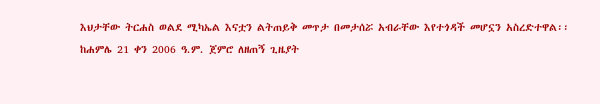እህታቸው ትርሐስ ወልደ ሚካኤል እናቷን ልትጠይቅ መጥታ በመታሰሯ አብራቸው እየተጎዳች መሆኗን አስረድተዋል፡፡
ከሐምሌ 21 ቀን 2006 ዓ.ም. ጀምሮ ለዘጠኝ ጊዜያት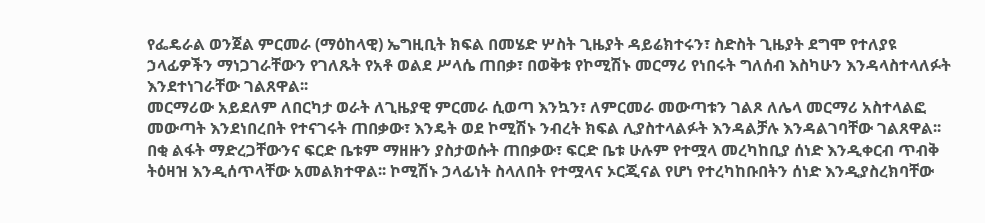የፌዴራል ወንጀል ምርመራ (ማዕከላዊ) ኤግዚቢት ክፍል በመሄድ ሦስት ጊዜያት ዳይሬክተሩን፣ ስድስት ጊዜያት ደግሞ የተለያዩ ኃላፊዎችን ማነጋገራቸውን የገለጹት የአቶ ወልደ ሥላሴ ጠበቃ፣ በወቅቱ የኮሚሽኑ መርማሪ የነበሩት ግለሰብ እስካሁን እንዳላስተላለፉት እንደተነገራቸው ገልጸዋል፡፡
መርማሪው አይደለም ለበርካታ ወራት ለጊዜያዊ ምርመራ ሲወጣ እንኳን፣ ለምርመራ መውጣቱን ገልጾ ለሌላ መርማሪ አስተላልፎ መውጣት እንደነበረበት የተናገሩት ጠበቃው፣ እንዴት ወደ ኮሚሽኑ ንብረት ክፍል ሊያስተላልፉት እንዳልቻሉ እንዳልገባቸው ገልጸዋል፡፡
በቂ ልፋት ማድረጋቸውንና ፍርድ ቤቱም ማዘዙን ያስታወሱት ጠበቃው፣ ፍርድ ቤቱ ሁሉም የተሟላ መረካከቢያ ሰነድ እንዲቀርብ ጥብቅ ትዕዛዝ እንዲሰጥላቸው አመልክተዋል፡፡ ኮሚሽኑ ኃላፊነት ስላለበት የተሟላና ኦርጂናል የሆነ የተረካከቡበትን ሰነድ እንዲያስረክባቸው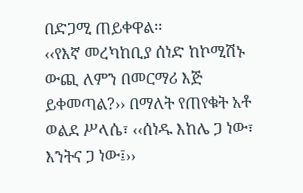በድጋሚ ጠይቀዋል፡፡
‹‹የእኛ መረካከቢያ ሰነድ ከኮሚሽኑ ውጪ ለምን በመርማሪ እጅ ይቀመጣል?›› በማለት የጠየቁት አቶ ወልደ ሥላሴ፣ ‹‹ሰነዱ እከሌ ጋ ነው፣ እንትና ጋ ነው፤››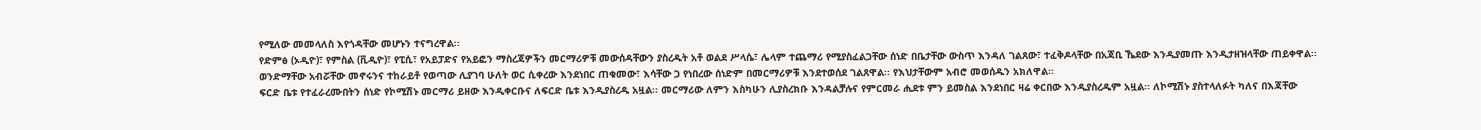የሚለው መመላለስ እየጎዳቸው መሆኑን ተናግረዋል፡፡
የድምፅ (ኦዲዮ)፣ የምስል (ቪዲዮ)፣ የፒሲ፣ የአይፓድና የአይፎን ማስረጃዎችን መርማሪዎቹ መውሰዳቸውን ያስረዱት አቶ ወልደ ሥላሴ፣ ሌላም ተጨማሪ የሚያስፈልጋቸው ሰነድ በቤታቸው ውስጥ እንዳለ ገልጸው፣ ተፈቅዶላቸው በአጃቢ ኼደው እንዲያመጡ እንዲታዘዝላቸው ጠይቀዋል፡፡
ወንድማቸው አብሯቸው መኖሩንና ተከራይቶ የወጣው ሊያገባ ሁለት ወር ሲቀረው እንደነበር ጠቁመው፣ እሳቸው ጋ የነበረው ሰነድም በመርማሪዎቹ እንደተወሰደ ገልጸዋል፡፡ የእህታቸውም አብሮ መወሰዱን አክለዋል፡፡
ፍርድ ቤቱ የተፈራረሙበትን ሰነድ የኮሚሽኑ መርማሪ ይዘው እንዲቀርቡና ለፍርድ ቤቱ እንዲያስረዱ አዟል፡፡ መርማሪው ለምን እስካሁን ሊያስረክቡ እንዳልቻሉና የምርመራ ሒደቱ ምን ይመስል እንደነበር ዛሬ ቀርበው እንዲያስረዱም አዟል፡፡ ለኮሚሽኑ ያስተላለፉት ካለና በእጃቸው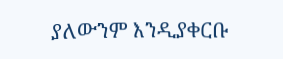ያለውንም እንዲያቀርቡ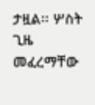ታዟል፡፡ ሦስት ጊዜ መፈረማቸው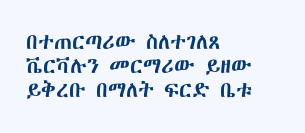በተጠርጣሪው ስለተገለጸ ቬርቫሉን መርማሪው ይዘው ይቅረቡ በማለት ፍርድ ቤቱ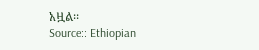አዟል፡፡
Source:: Ethiopian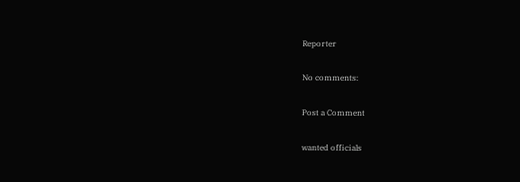Reporter

No comments:

Post a Comment

wanted officials